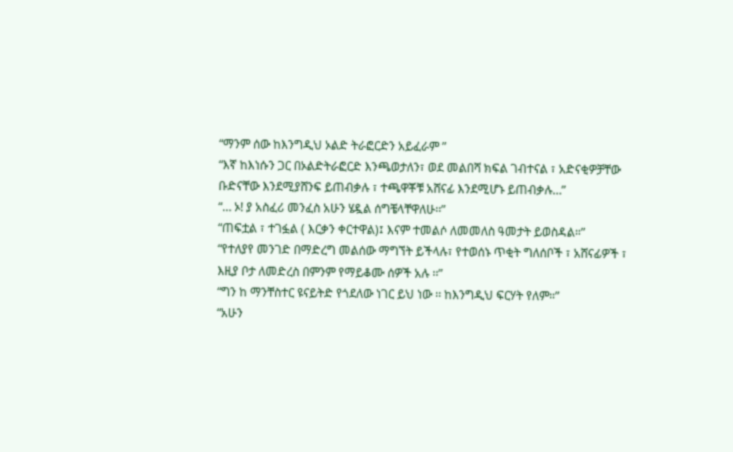“ማንም ሰው ከእንግዲህ ኦልድ ትራፎርድን አይፈራም ”
“እኛ ከእነሱን ጋር በኦልድትራፎርድ እንጫወታለን፣ ወደ መልበሻ ክፍል ገብተናል ፣ አድናቂዎቻቸው ቡድናቸው እንደሚያሸንፍ ይጠብቃሉ ፣ ተጫዋቾቹ አሸናፊ እንደሚሆኑ ይጠብቃሉ…”
“… ኦ! ያ አስፈሪ መንፈስ አሁን ሄዷል ሰግቼላቸዋለሁ፡፡”
“ጠፍቷል ፣ ተገፏል ( እርቃን ቀርተዋል)፤ እናም ተመልሶ ለመመለስ ዓመታት ይወስዳል።”
“የተለያየ መንገድ በማድረግ መልሰው ማግኘት ይችላሉ፣ የተወሰኑ ጥቂት ግለሰቦች ፣ አሸናፊዎች ፣ እዚያ ቦታ ለመድረስ በምንም የማይቆሙ ሰዎች አሉ ፡፡”
“ግን ከ ማንቸስተር ዩናይትድ የጎደለው ነገር ይህ ነው ፡፡ ከእንግዲህ ፍርሃት የለም።”
“አሁን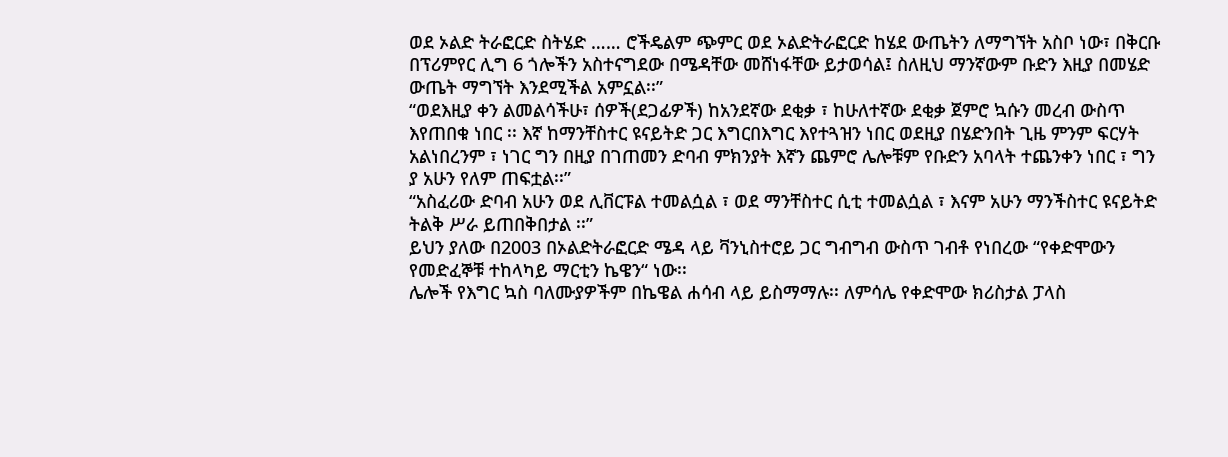ወደ ኦልድ ትራፎርድ ስትሄድ …… ሮችዴልም ጭምር ወደ ኦልድትራፎርድ ከሄደ ውጤትን ለማግኘት አስቦ ነው፣ በቅርቡ በፕሪምየር ሊግ 6 ጎሎችን አስተናግደው በሜዳቸው መሸነፋቸው ይታወሳል፤ ስለዚህ ማንኛውም ቡድን እዚያ በመሄድ ውጤት ማግኘት እንደሚችል አምኗል፡፡”
“ወደእዚያ ቀን ልመልሳችሁ፣ ሰዎች(ደጋፊዎች) ከአንደኛው ደቂቃ ፣ ከሁለተኛው ደቂቃ ጀምሮ ኳሱን መረብ ውስጥ እየጠበቁ ነበር ፡፡ እኛ ከማንቸስተር ዩናይትድ ጋር እግርበእግር እየተጓዝን ነበር ወደዚያ በሄድንበት ጊዜ ምንም ፍርሃት አልነበረንም ፣ ነገር ግን በዚያ በገጠመን ድባብ ምክንያት እኛን ጨምሮ ሌሎቹም የቡድን አባላት ተጨንቀን ነበር ፣ ግን ያ አሁን የለም ጠፍቷል፡፡”
“አስፈሪው ድባብ አሁን ወደ ሊቨርፑል ተመልሷል ፣ ወደ ማንቸስተር ሲቲ ተመልሷል ፣ እናም አሁን ማንችስተር ዩናይትድ ትልቅ ሥራ ይጠበቅበታል ፡፡”
ይህን ያለው በ2003 በኦልድትራፎርድ ሜዳ ላይ ቫንኒስተሮይ ጋር ግብግብ ውስጥ ገብቶ የነበረው “የቀድሞውን የመድፈኞቹ ተከላካይ ማርቲን ኬዌን“ ነው፡፡
ሌሎች የእግር ኳስ ባለሙያዎችም በኬዌል ሐሳብ ላይ ይስማማሉ፡፡ ለምሳሌ የቀድሞው ክሪስታል ፓላስ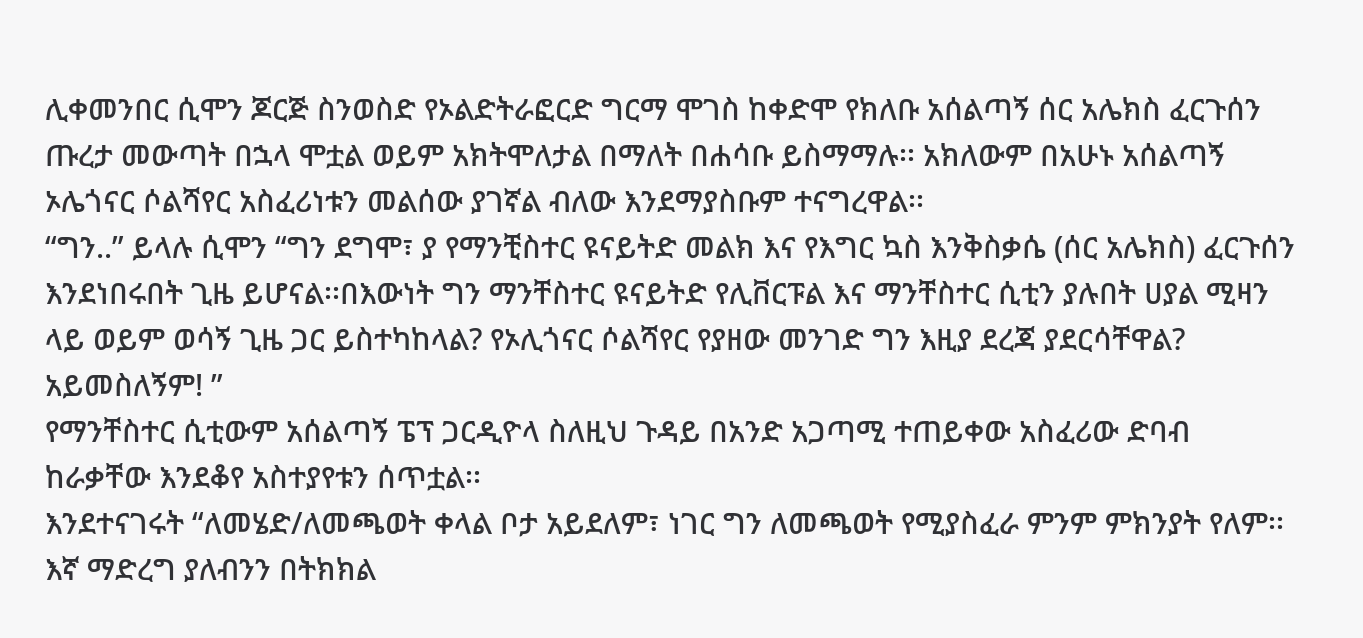ሊቀመንበር ሲሞን ጆርጅ ስንወስድ የኦልድትራፎርድ ግርማ ሞገስ ከቀድሞ የክለቡ አሰልጣኝ ሰር አሌክስ ፈርጉሰን ጡረታ መውጣት በኋላ ሞቷል ወይም አክትሞለታል በማለት በሐሳቡ ይስማማሉ፡፡ አክለውም በአሁኑ አሰልጣኝ ኦሌጎናር ሶልሻየር አስፈሪነቱን መልሰው ያገኛል ብለው እንደማያስቡም ተናግረዋል፡፡
“ግን..” ይላሉ ሲሞን “ግን ደግሞ፣ ያ የማንቺስተር ዩናይትድ መልክ እና የእግር ኳስ እንቅስቃሴ (ሰር አሌክስ) ፈርጉሰን እንደነበሩበት ጊዜ ይሆናል፡፡በእውነት ግን ማንቸስተር ዩናይትድ የሊቨርፑል እና ማንቸስተር ሲቲን ያሉበት ሀያል ሚዛን ላይ ወይም ወሳኝ ጊዜ ጋር ይስተካከላል? የኦሊጎናር ሶልሻየር የያዘው መንገድ ግን እዚያ ደረጃ ያደርሳቸዋል? አይመስለኝም! ”
የማንቸስተር ሲቲውም አሰልጣኝ ፔፕ ጋርዲዮላ ስለዚህ ጉዳይ በአንድ አጋጣሚ ተጠይቀው አስፈሪው ድባብ ከራቃቸው እንደቆየ አስተያየቱን ሰጥቷል፡፡
እንደተናገሩት “ለመሄድ/ለመጫወት ቀላል ቦታ አይደለም፣ ነገር ግን ለመጫወት የሚያስፈራ ምንም ምክንያት የለም፡፡ እኛ ማድረግ ያለብንን በትክክል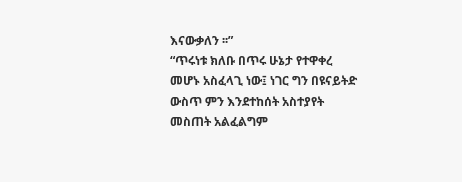እናውቃለን ፡፡”
“ጥሩነቱ ክለቡ በጥሩ ሁኔታ የተዋቀረ መሆኑ አስፈላጊ ነው፤ ነገር ግን በዩናይትድ ውስጥ ምን እንደተከሰት አስተያየት መስጠት አልፈልግም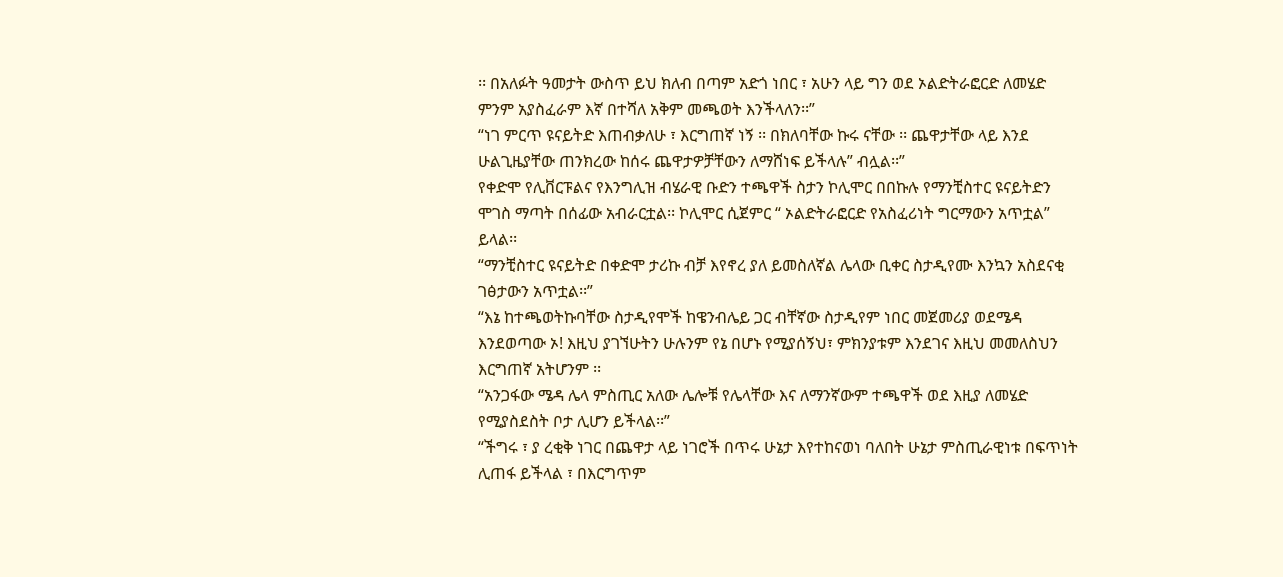፡፡ በአለፉት ዓመታት ውስጥ ይህ ክለብ በጣም አድጎ ነበር ፣ አሁን ላይ ግን ወደ ኦልድትራፎርድ ለመሄድ ምንም አያስፈራም እኛ በተሻለ አቅም መጫወት እንችላለን፡፡”
“ነገ ምርጥ ዩናይትድ እጠብቃለሁ ፣ እርግጠኛ ነኝ ፡፡ በክለባቸው ኩሩ ናቸው ፡፡ ጨዋታቸው ላይ እንደ ሁልጊዜያቸው ጠንክረው ከሰሩ ጨዋታዎቻቸውን ለማሸነፍ ይችላሉ” ብሏል፡፡”
የቀድሞ የሊቨርፑልና የእንግሊዝ ብሄራዊ ቡድን ተጫዋች ስታን ኮሊሞር በበኩሉ የማንቺስተር ዩናይትድን ሞገስ ማጣት በሰፊው አብራርቷል፡፡ ኮሊሞር ሲጀምር “ ኦልድትራፎርድ የአስፈሪነት ግርማውን አጥቷል” ይላል፡፡
“ማንቺስተር ዩናይትድ በቀድሞ ታሪኩ ብቻ እየኖረ ያለ ይመስለኛል ሌላው ቢቀር ስታዲየሙ እንኳን አስደናቂ ገፅታውን አጥቷል፡፡”
“እኔ ከተጫወትኩባቸው ስታዲየሞች ከዌንብሌይ ጋር ብቸኛው ስታዲየም ነበር መጀመሪያ ወደሜዳ እንደወጣው ኦ! እዚህ ያገኘሁትን ሁሉንም የኔ በሆኑ የሚያሰኝህ፣ ምክንያቱም እንደገና እዚህ መመለስህን እርግጠኛ አትሆንም ፡፡
“አንጋፋው ሜዳ ሌላ ምስጢር አለው ሌሎቹ የሌላቸው እና ለማንኛውም ተጫዋች ወደ እዚያ ለመሄድ የሚያስደስት ቦታ ሊሆን ይችላል፡፡”
“ችግሩ ፣ ያ ረቂቅ ነገር በጨዋታ ላይ ነገሮች በጥሩ ሁኔታ እየተከናወነ ባለበት ሁኔታ ምስጢራዊነቱ በፍጥነት ሊጠፋ ይችላል ፣ በእርግጥም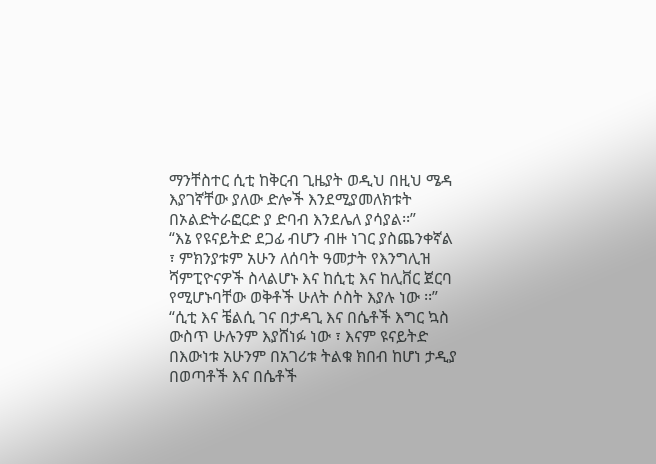ማንቸስተር ሲቲ ከቅርብ ጊዜያት ወዲህ በዚህ ሜዳ እያገኛቸው ያለው ድሎች እንደሚያመለክቱት በኦልድትራፎርድ ያ ድባብ እንደሌለ ያሳያል፡፡”
“እኔ የዩናይትድ ደጋፊ ብሆን ብዙ ነገር ያስጨንቀኛል ፣ ምክንያቱም አሁን ለሰባት ዓመታት የእንግሊዝ ሻምፒዮናዎች ስላልሆኑ እና ከሲቲ እና ከሊቨር ጀርባ የሚሆኑባቸው ወቅቶች ሁለት ሶስት እያሉ ነው ፡፡”
“ሲቲ እና ቼልሲ ገና በታዳጊ እና በሴቶች እግር ኳስ ውስጥ ሁሉንም እያሸነፉ ነው ፣ እናም ዩናይትድ በእውነቱ አሁንም በአገሪቱ ትልቁ ክበብ ከሆነ ታዲያ በወጣቶች እና በሴቶች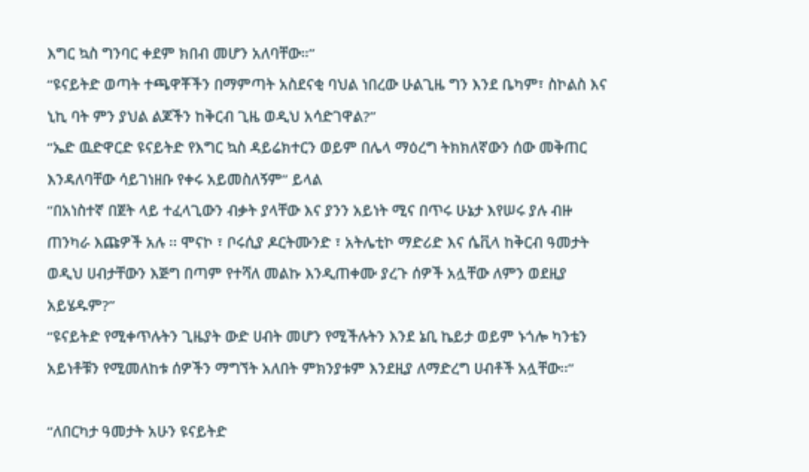እግር ኳስ ግንባር ቀደም ክበብ መሆን አለባቸው።”
“ዩናይትድ ወጣት ተጫዋቾችን በማምጣት አስደናቂ ባህል ነበረው ሁልጊዜ ግን እንደ ቤካም፣ ስኮልስ እና ኒኪ ባት ምን ያህል ልጆችን ከቅርብ ጊዜ ወዲህ አሳድገዋል?”
“ኤድ ዉድዋርድ ዩናይትድ የእግር ኳስ ዳይሬክተርን ወይም በሌላ ማዕረግ ትክክለኛውን ሰው መቅጠር እንዳለባቸው ሳይገነዘቡ የቀሩ አይመስለኝም” ይላል
“በአነስተኛ በጀት ላይ ተፈላጊውን ብቃት ያላቸው እና ያንን አይነት ሚና በጥሩ ሁኔታ እየሠሩ ያሉ ብዙ ጠንካራ እጩዎች አሉ ፡፡ ሞናኮ ፣ ቦሩሲያ ዶርትሙንድ ፣ አትሌቲኮ ማድሪድ እና ሴቪላ ከቅርብ ዓመታት ወዲህ ሀብታቸውን እጅግ በጣም የተሻለ መልኩ እንዲጠቀሙ ያረጉ ሰዎች አሏቸው ለምን ወደዚያ አይሄዱም?”
“ዩናይትድ የሚቀጥሉትን ጊዜያት ውድ ሀብት መሆን የሚችሉትን እንደ ኔቢ ኬይታ ወይም ኑጎሎ ካንቴን አይነቶቹን የሚመለከቱ ሰዎችን ማግኘት አለበት ምክንያቱም እንደዚያ ለማድረግ ሀብቶች አሏቸው፡፡”

“ለበርካታ ዓመታት አሁን ዩናይትድ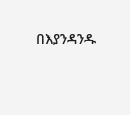በእያንዳንዱ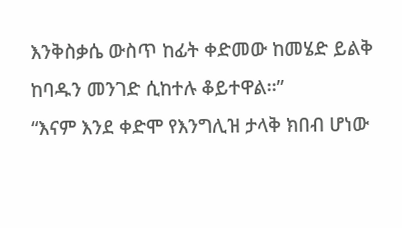እንቅስቃሴ ውስጥ ከፊት ቀድመው ከመሄድ ይልቅ ከባዱን መንገድ ሲከተሉ ቆይተዋል፡፡”
“እናም እንደ ቀድሞ የእንግሊዝ ታላቅ ክበብ ሆነው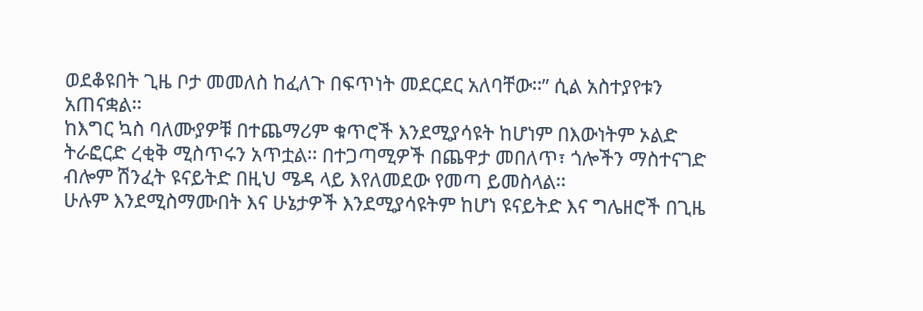ወደቆዩበት ጊዜ ቦታ መመለስ ከፈለጉ በፍጥነት መደርደር አለባቸው፡፡” ሲል አስተያየቱን አጠናቋል፡፡
ከእግር ኳስ ባለሙያዎቹ በተጨማሪም ቁጥሮች እንደሚያሳዩት ከሆነም በእውነትም ኦልድ ትራፎርድ ረቂቅ ሚስጥሩን አጥቷል፡፡ በተጋጣሚዎች በጨዋታ መበለጥ፣ ጎሎችን ማስተናገድ ብሎም ሽንፈት ዩናይትድ በዚህ ሜዳ ላይ እየለመደው የመጣ ይመስላል፡፡
ሁሉም እንደሚስማሙበት እና ሁኔታዎች እንደሚያሳዩትም ከሆነ ዩናይትድ እና ግሌዘሮች በጊዜ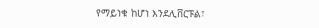የማይነቁ ከሆነ እንደሊቨርፑል፣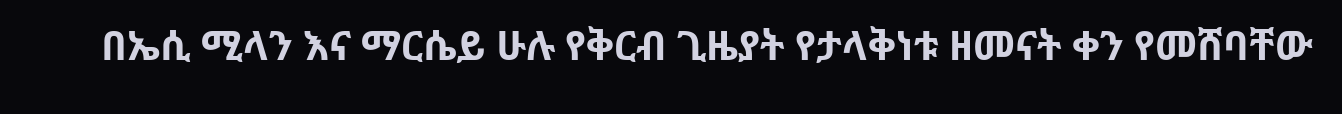በኤሲ ሚላን እና ማርሴይ ሁሉ የቅርብ ጊዜያት የታላቅነቱ ዘመናት ቀን የመሸባቸው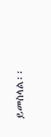ይመስላል፡፡